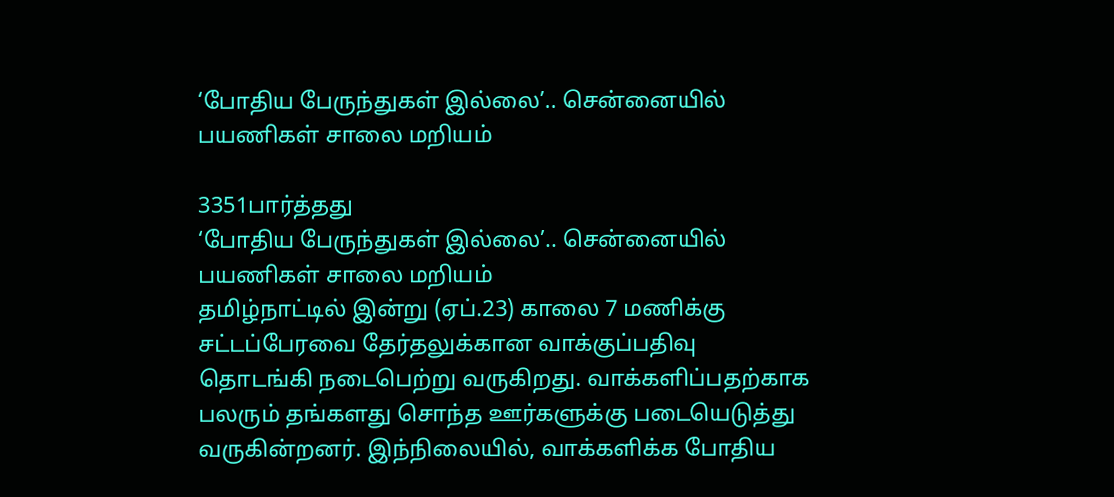‘போதிய பேருந்துகள் இல்லை’.. சென்னையில் பயணிகள் சாலை மறியம்

3351பார்த்தது
‘போதிய பேருந்துகள் இல்லை’.. சென்னையில் பயணிகள் சாலை மறியம்
தமிழ்நாட்டில் இன்று (ஏப்.23) காலை 7 மணிக்கு சட்டப்பேரவை தேர்தலுக்கான வாக்குப்பதிவு தொடங்கி நடைபெற்று வருகிறது. வாக்களிப்பதற்காக பலரும் தங்களது சொந்த ஊர்களுக்கு படையெடுத்து வருகின்றனர். இந்நிலையில், வாக்களிக்க போதிய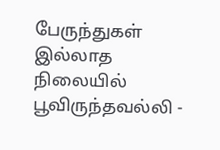பேருந்துகள் இல்லாத நிலையில் பூவிருந்தவல்லி -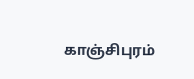காஞ்சிபுரம்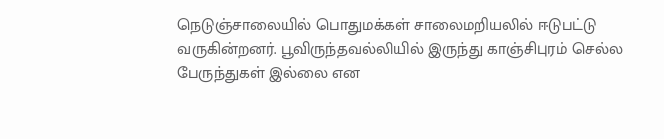நெடுஞ்சாலையில் பொதுமக்கள் சாலைமறியலில் ஈடுபட்டு வருகின்றனர். பூவிருந்தவல்லியில் இருந்து காஞ்சிபுரம் செல்ல பேருந்துகள் இல்லை என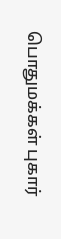பொதுமக்கள் புகார்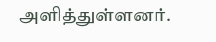அளித்துள்ளனர்.